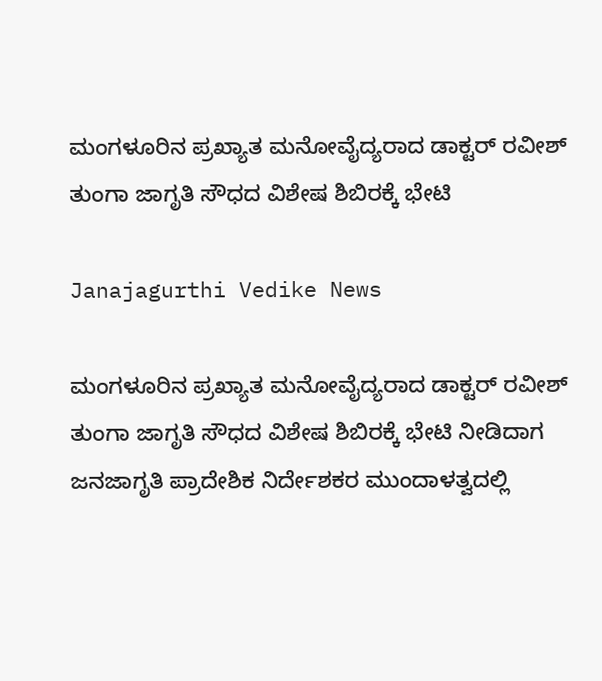ಮಂಗಳೂರಿನ ಪ್ರಖ್ಯಾತ ಮನೋವೈದ್ಯರಾದ ಡಾಕ್ಟರ್ ರವೀಶ್ ತುಂಗಾ ಜಾಗೃತಿ ಸೌಧದ ವಿಶೇಷ ಶಿಬಿರಕ್ಕೆ ಭೇಟಿ

Janajagurthi Vedike News

ಮಂಗಳೂರಿನ ಪ್ರಖ್ಯಾತ ಮನೋವೈದ್ಯರಾದ ಡಾಕ್ಟರ್ ರವೀಶ್ ತುಂಗಾ ಜಾಗೃತಿ ಸೌಧದ ವಿಶೇಷ ಶಿಬಿರಕ್ಕೆ ಭೇಟಿ ನೀಡಿದಾಗ ಜನಜಾಗೃತಿ ಪ್ರಾದೇಶಿಕ ನಿರ್ದೇಶಕರ ಮುಂದಾಳತ್ವದಲ್ಲಿ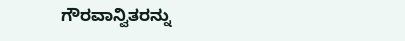ಗೌರವಾನ್ವಿತರನ್ನು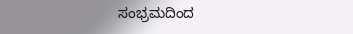ಸಂಭ್ರಮದಿಂದ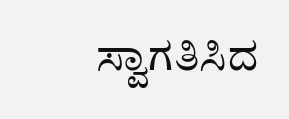ಸ್ವಾಗತಿಸಿದ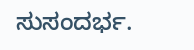ಸುಸಂದರ್ಭ.